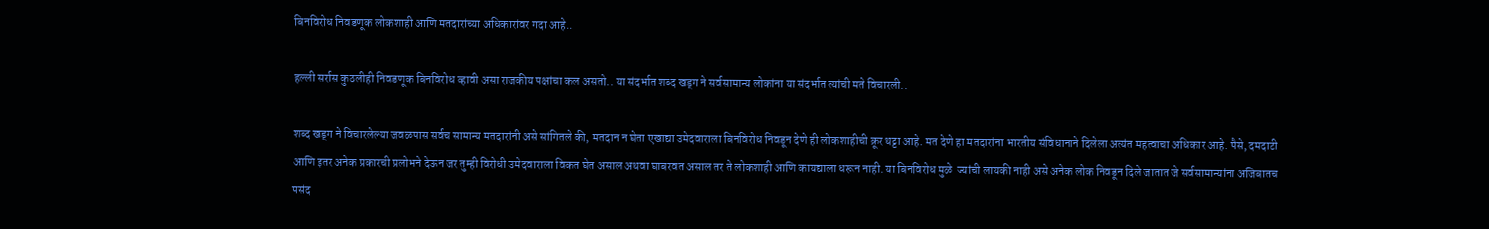बिनविरोध निवडणूक लोकशाही आणि मतदारांच्या अधिकारांवर गदा आहे..

हल्ली सर्रास कुठलीही निवडणूक बिनविरोध व्हावी असा राजकीय पक्षांचा कल असतो.. या संदर्भात शब्द खड्ग ने सर्वसामान्य लोकांना या संदर्भात त्यांची मते विचारली..

शब्द खड्ग ने विचारलेल्या जवळपास सर्वच सामान्य मतदारांनी असे सांगितले की, मतदान न घेता एखाद्या उमेदवाराला बिनविरोध निवडून देणे ही लोकशाहीची क्रूर थट्टा आहे. मत देणे हा मतदारांना भारतीय संविधानाने दिलेला अत्यंत महत्वाचा अधिकार आहे. पैसे, दमदाटी आणि इतर अनेक प्रकारची प्रलोभने देऊन जर तुम्ही विरोधी उमेदवाराला विकत घेत असाल अथवा घाबरवत असाल तर ते लोकशाही आणि कायद्याला धरून नाही. या बिनविरोध मुळे  ज्यांची लायकी नाही असे अनेक लोक निवडून दिले जातात जे सर्वसामान्यांना अजिबातच पसंद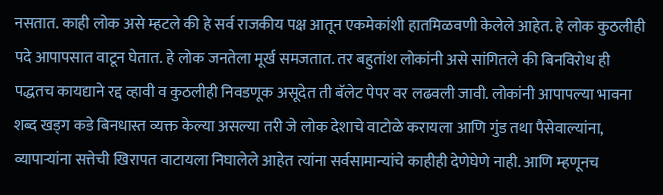नसतात. काही लोक असे म्हटले की हे सर्व राजकीय पक्ष आतून एकमेकांशी हातमिळवणी केलेले आहेत. हे लोक कुठलीही पदे आपापसात वाटून घेतात. हे लोक जनतेला मूर्ख समजतात. तर बहुतांश लोकांनी असे सांगितले की बिनविरोध ही पद्धतच कायद्याने रद्द व्हावी व कुठलीही निवडणूक असूदेत ती बॅलेट पेपर वर लढवली जावी. लोकांनी आपापल्या भावना शब्द खड्ग कडे बिनधास्त व्यक्त केल्या असल्या तरी जे लोक देशाचे वाटोळे करायला आणि गुंड तथा पैसेवाल्यांना, व्यापाऱ्यांना सत्तेची खिरापत वाटायला निघालेले आहेत त्यांना सर्वसामान्यांचे काहीही देणेघेणे नाही. आणि म्हणूनच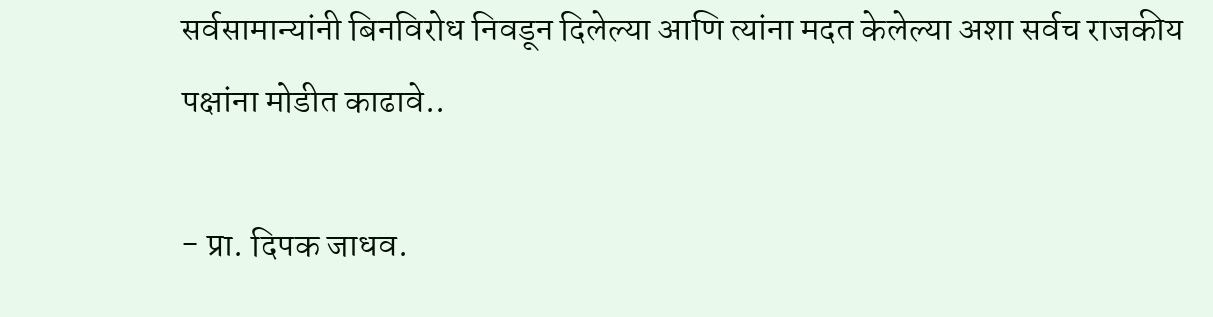सर्वसामान्यांनी बिनविरोध निवडून दिलेल्या आणि त्यांना मदत केलेल्या अशा सर्वच राजकीय पक्षांना मोडीत काढावे..

- प्रा. दिपक जाधव.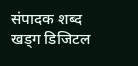संपादक शब्द खड्ग डिजिटल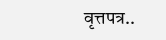वृत्तपत्र..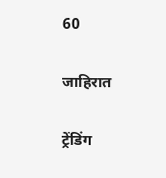60

जाहिरात

ट्रेंडिंग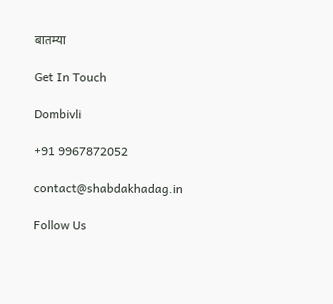बातम्या

Get In Touch

Dombivli

+91 9967872052

contact@shabdakhadag.in

Follow Us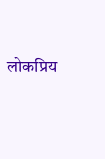लोकप्रिय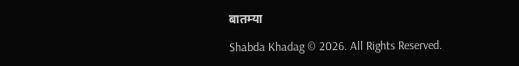बातम्या

Shabda Khadag © 2026. All Rights Reserved.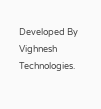Developed By Vighnesh Technologies.